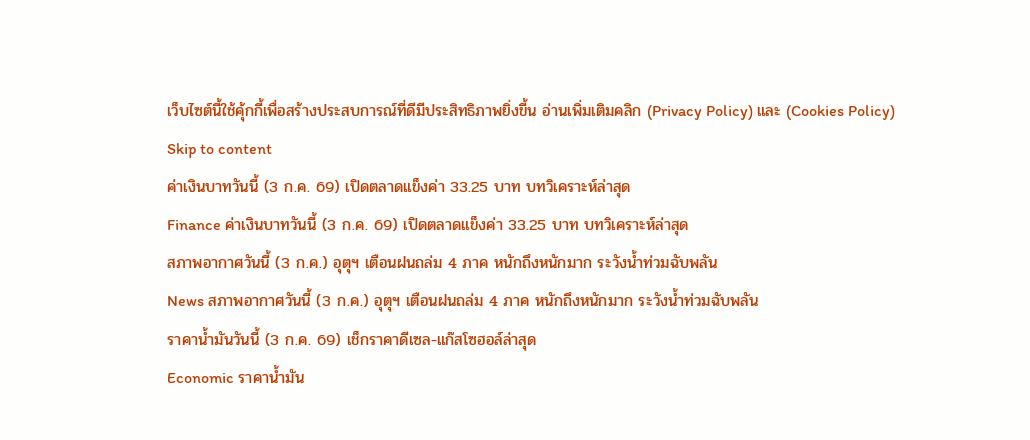เว็บไซต์นี้ใช้คุ้กกี้เพื่อสร้างประสบการณ์ที่ดีมีประสิทธิภาพยิ่งขี้น อ่านเพิ่มเติมคลิก (Privacy Policy) และ (Cookies Policy)
Skip to content
ค่าเงินบาทวันนี้ (3 ก.ค. 69) เปิดตลาดแข็งค่า 33.25 บาท บทวิเคราะห์ล่าสุด
Finance ค่าเงินบาทวันนี้ (3 ก.ค. 69) เปิดตลาดแข็งค่า 33.25 บาท บทวิเคราะห์ล่าสุด
สภาพอากาศวันนี้ (3 ก.ค.) อุตุฯ เตือนฝนถล่ม 4 ภาค หนักถึงหนักมาก ระวังน้ำท่วมฉับพลัน
News สภาพอากาศวันนี้ (3 ก.ค.) อุตุฯ เตือนฝนถล่ม 4 ภาค หนักถึงหนักมาก ระวังน้ำท่วมฉับพลัน
ราคาน้ำมันวันนี้ (3 ก.ค. 69) เช็กราคาดีเซล-แก๊สโซฮอล์ล่าสุด
Economic ราคาน้ำมัน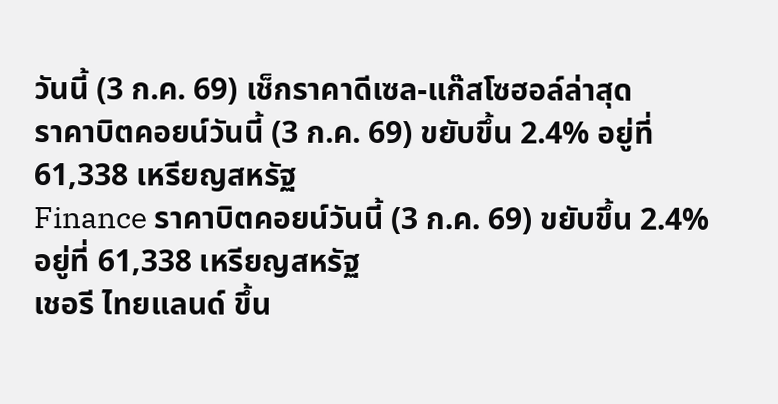วันนี้ (3 ก.ค. 69) เช็กราคาดีเซล-แก๊สโซฮอล์ล่าสุด
ราคาบิตคอยน์วันนี้ (3 ก.ค. 69) ขยับขึ้น 2.4% อยู่ที่ 61,338 เหรียญสหรัฐ
Finance ราคาบิตคอยน์วันนี้ (3 ก.ค. 69) ขยับขึ้น 2.4% อยู่ที่ 61,338 เหรียญสหรัฐ
เชอรี ไทยแลนด์ ขึ้น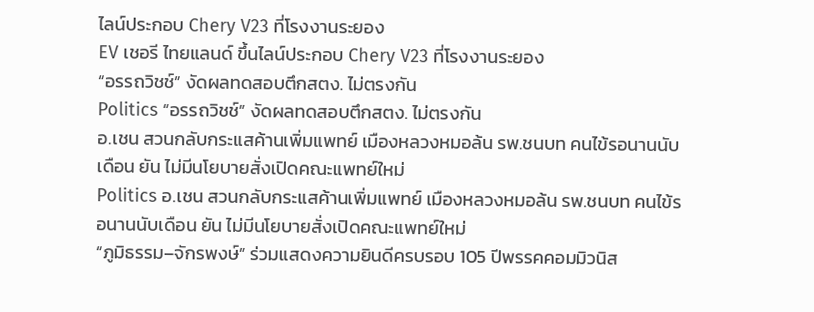ไลน์ประกอบ Chery V23 ที่โรงงานระยอง
EV เชอรี ไทยแลนด์ ขึ้นไลน์ประกอบ Chery V23 ที่โรงงานระยอง
“อรรถวิชช์” งัดผลทดสอบตึกสตง. ไม่ตรงกัน
Politics “อรรถวิชช์” งัดผลทดสอบตึกสตง. ไม่ตรงกัน
อ.เชน สวนกลับกระแสค้านเพิ่มแพทย์ เมืองหลวงหมอล้น รพ.ชนบท คนไข้รอนานนับเดือน ยัน ไม่มีนโยบายสั่งเปิดคณะแพทย์ใหม่
Politics อ.เชน สวนกลับกระแสค้านเพิ่มแพทย์ เมืองหลวงหมอล้น รพ.ชนบท คนไข้รอนานนับเดือน ยัน ไม่มีนโยบายสั่งเปิดคณะแพทย์ใหม่
“ภูมิธรรม–จักรพงษ์” ร่วมแสดงความยินดีครบรอบ 105 ปีพรรคคอมมิวนิส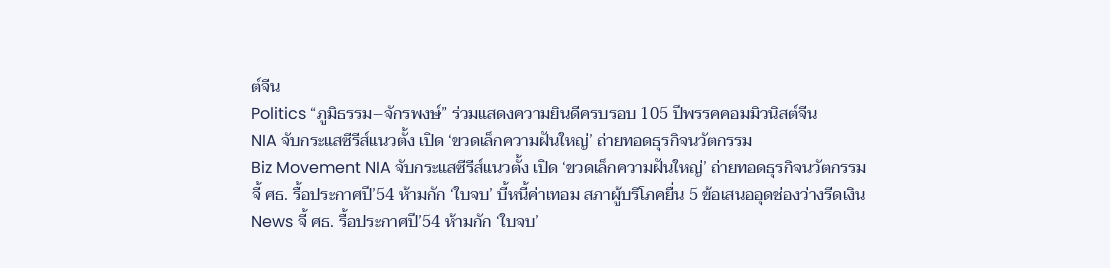ต์จีน
Politics “ภูมิธรรม–จักรพงษ์” ร่วมแสดงความยินดีครบรอบ 105 ปีพรรคคอมมิวนิสต์จีน
NIA จับกระแสซีรีส์แนวตั้ง เปิด ‘ขวดเล็กความฝันใหญ่’ ถ่ายทอดธุรกิจนวัตกรรม
Biz Movement NIA จับกระแสซีรีส์แนวตั้ง เปิด ‘ขวดเล็กความฝันใหญ่’ ถ่ายทอดธุรกิจนวัตกรรม
จี้ ศธ. รื้อประกาศปี’54 ห้ามกัก ‘ใบจบ’ บี้หนี้ค่าเทอม สภาผู้บริโภคยื่น 5 ข้อเสนออุดช่องว่างรีดเงิน
News จี้ ศธ. รื้อประกาศปี’54 ห้ามกัก ‘ใบจบ’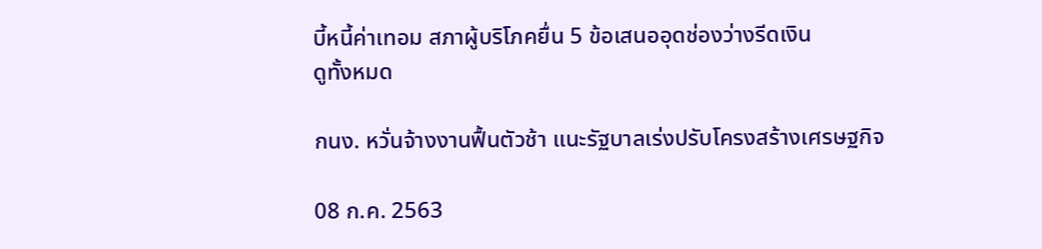บี้หนี้ค่าเทอม สภาผู้บริโภคยื่น 5 ข้อเสนออุดช่องว่างรีดเงิน
ดูทั้งหมด

กนง. หวั่นจ้างงานฟื้นตัวช้า แนะรัฐบาลเร่งปรับโครงสร้างเศรษฐกิจ

08 ก.ค. 2563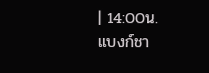| 14:00น.
แบงก์ชา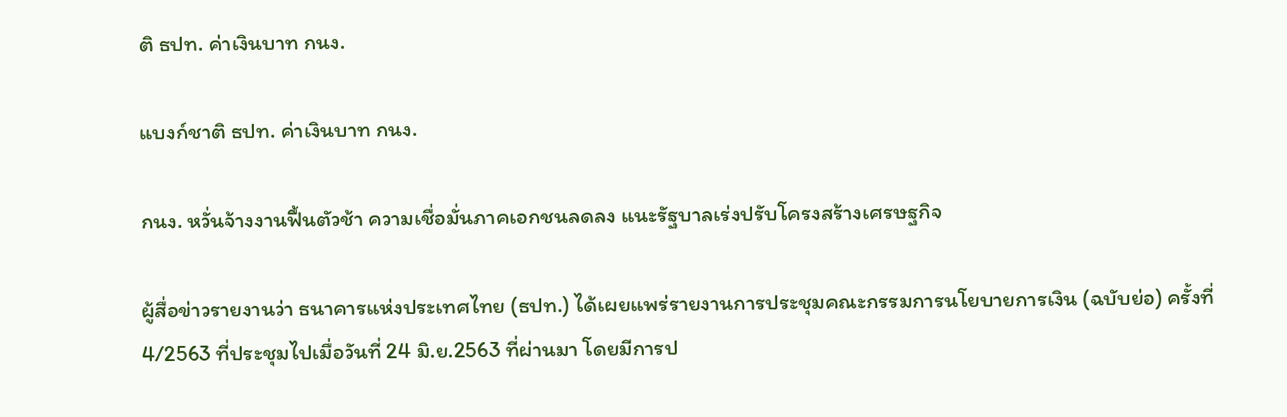ติ ธปท. ค่าเงินบาท กนง.

แบงก์ชาติ ธปท. ค่าเงินบาท กนง.

กนง. หวั่นจ้างงานฟื้นตัวช้า ความเชื่อมั่นภาคเอกชนลดลง แนะรัฐบาลเร่งปรับโครงสร้างเศรษฐกิจ

ผู้สื่อข่าวรายงานว่า ธนาคารแห่งประเทศไทย (ธปท.) ได้เผยแพร่รายงานการประชุมคณะกรรมการนโยบายการเงิน (ฉบับย่อ) ครั้งที่ 4/2563 ที่ประชุมไปเมื่อวันที่ 24 มิ.ย.2563 ที่ผ่านมา โดยมีการป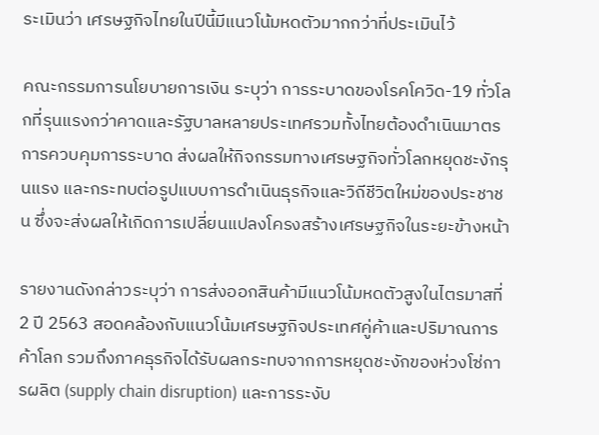ระเมินว่า เศรษฐกิจไทยในปีนี้มีแนวโน้มหดตัวมากกว่าที่ประเมินไว้

คณะกรรมการนโยบายการเงิน ระบุว่า การระบาดของโรคโควิด-19 ทั่วโลกที่รุนแรงกว่าคาดและรัฐบาลหลายประเทศรวมทั้งไทยต้องดำเนินมาตรการควบคุมการระบาด ส่งผลให้กิจกรรมทางเศรษฐกิจทั่วโลกหยุดชะงักรุนแรง และกระทบต่อรูปแบบการดำเนินธุรกิจและวิถีชีวิตใหม่ของประชาชน ซึ่งจะส่งผลให้เกิดการเปลี่ยนแปลงโครงสร้างเศรษฐกิจในระยะข้างหน้า

รายงานดังกล่าวระบุว่า การส่งออกสินค้ามีแนวโน้มหดตัวสูงในไตรมาสที่ 2 ปี 2563 สอดคล้องกับแนวโน้มเศรษฐกิจประเทศคู่ค้าและปริมาณการค้าโลก รวมถึงภาคธุรกิจได้รับผลกระทบจากการหยุดชะงักของห่วงโซ่การผลิต (supply chain disruption) และการระงับ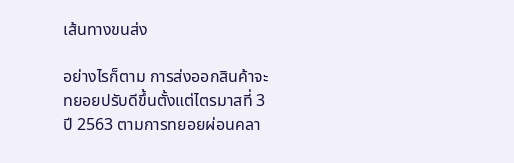เส้นทางขนส่ง

อย่างไรก็ตาม การส่งออกสินค้าจะทยอยปรับดีขึ้นตั้งแต่ไตรมาสที่ 3 ปี 2563 ตามการทยอยผ่อนคลา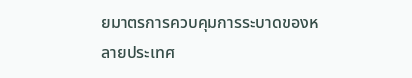ยมาตรการควบคุมการระบาดของหลายประเทศ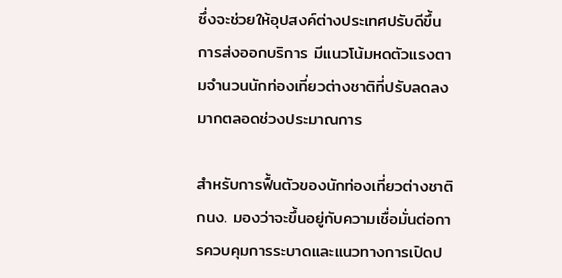ซึ่งจะช่วยให้อุปสงค์ต่างประเทศปรับดีขึ้น การส่งออกบริการ มีแนวโน้มหดตัวแรงตามจำนวนนักท่องเที่ยวต่างชาติที่ปรับลดลงมากตลอดช่วงประมาณการ

สำหรับการฟื้นตัวของนักท่องเที่ยวต่างชาติ กนง. มองว่าจะขึ้นอยู่กับความเชื่อมั่นต่อการควบคุมการระบาดและแนวทางการเปิดป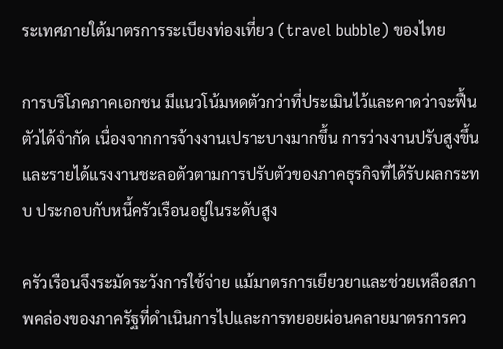ระเทศภายใต้มาตรการระเบียงท่องเที่ยว (travel bubble) ของไทย

การบริโภคภาคเอกชน มีแนวโน้มหดตัวกว่าที่ประเมินไว้และคาดว่าจะฟื้นตัวได้จำกัด เนื่องจากการจ้างงานเปราะบางมากขึ้น การว่างงานปรับสูงขึ้นและรายได้แรงงานชะลอตัวตามการปรับตัวของภาคธุรกิจที่ได้รับผลกระทบ ประกอบกับหนี้ครัวเรือนอยู่ในระดับสูง

ครัวเรือนจึงระมัดระวังการใช้จ่าย แม้มาตรการเยียวยาและช่วยเหลือสภาพคล่องของภาครัฐที่ดำเนินการไปและการทยอยผ่อนคลายมาตรการคว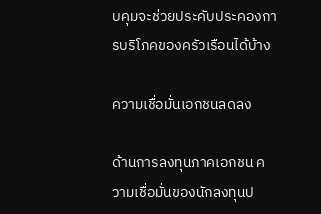บคุมจะช่วยประคับประคองการบริโภคของครัวเรือนได้บ้าง

ความเชื่อมั่นเอกชนลดลง

ด้านการลงทุนภาคเอกชน ความเชื่อมั่นของนักลงทุนป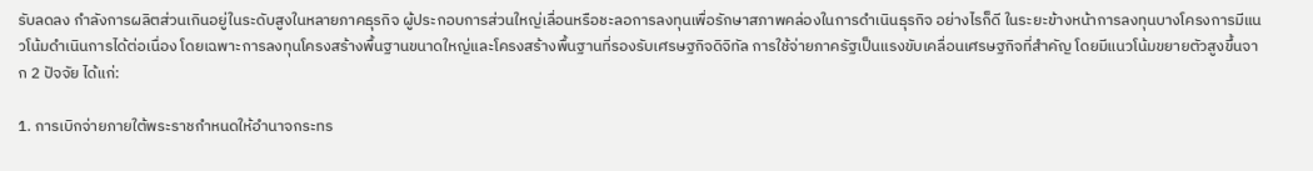รับลดลง กำลังการผลิตส่วนเกินอยู่ในระดับสูงในหลายภาคธุรกิจ ผู้ประกอบการส่วนใหญ่เลื่อนหรือชะลอการลงทุนเพื่อรักษาสภาพคล่องในการดำเนินธุรกิจ อย่างไรก็ดี ในระยะข้างหน้าการลงทุนบางโครงการมีแนวโน้มดำเนินการได้ต่อเนื่อง โดยเฉพาะการลงทุนโครงสร้างพื้นฐานขนาดใหญ่และโครงสร้างพื้นฐานที่รองรับเศรษฐกิจดิจิทัล การใช้จ่ายภาครัฐเป็นแรงขับเคลื่อนเศรษฐกิจที่สำคัญ โดยมีแนวโน้มขยายตัวสูงขึ้นจาก 2 ปัจจัย ได้แก่:

1. การเบิกจ่ายภายใต้พระราชกำหนดให้อำนาจกระทร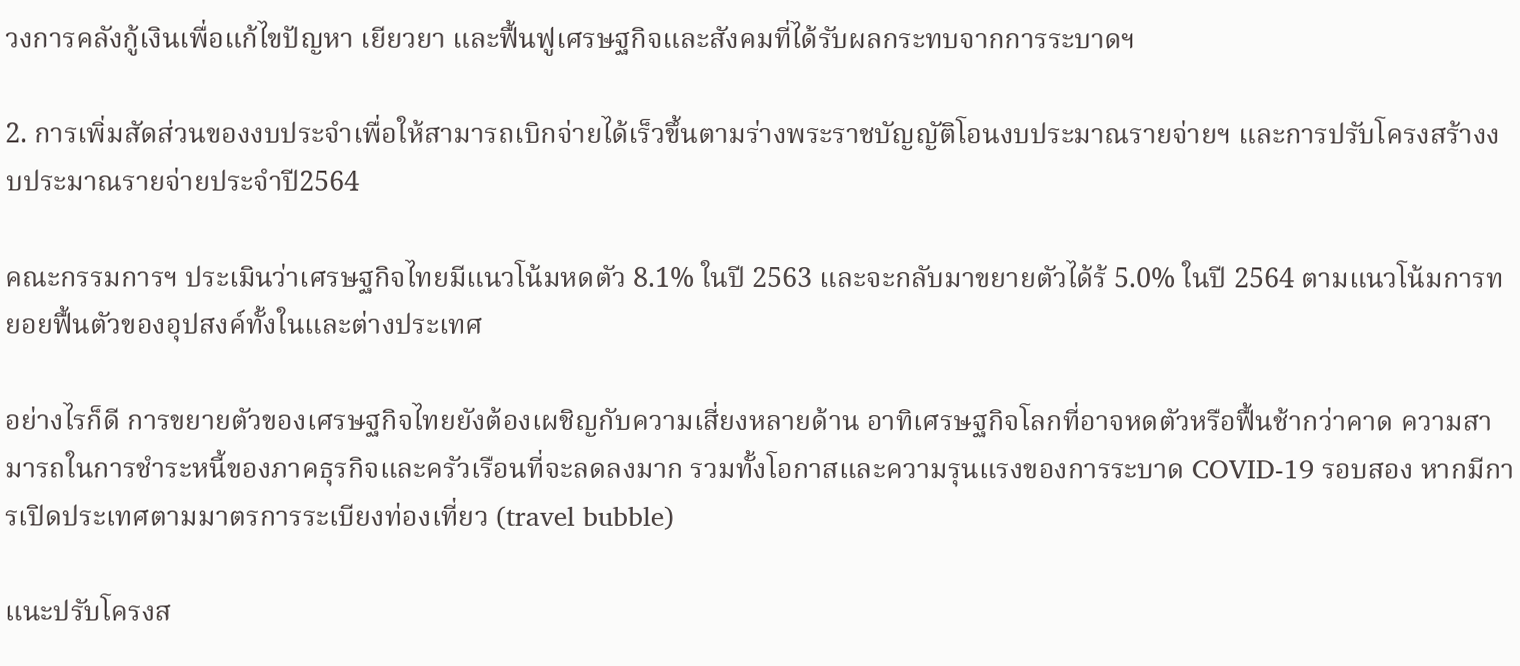วงการคลังกู้เงินเพื่อแก้ไขปัญหา เยียวยา และฟื้นฟูเศรษฐกิจและสังคมที่ได้รับผลกระทบจากการระบาดฯ

2. การเพิ่มสัดส่วนของงบประจำเพื่อให้สามารถเบิกจ่ายได้เร็วขึ้นตามร่างพระราชบัญญัติโอนงบประมาณรายจ่ายฯ และการปรับโครงสร้างงบประมาณรายจ่ายประจำปี2564

คณะกรรมการฯ ประเมินว่าเศรษฐกิจไทยมีแนวโน้มหดตัว 8.1% ในปี 2563 และจะกลับมาขยายตัวได้ร้ 5.0% ในปี 2564 ตามแนวโน้มการทยอยฟื้นตัวของอุปสงค์ทั้งในและต่างประเทศ

อย่างไรก็ดี การขยายตัวของเศรษฐกิจไทยยังต้องเผชิญกับความเสี่ยงหลายด้าน อาทิเศรษฐกิจโลกที่อาจหดตัวหรือฟื้นช้ากว่าคาด ความสามารถในการชำระหนี้ของภาคธุรกิจและครัวเรือนที่จะลดลงมาก รวมทั้งโอกาสและความรุนแรงของการระบาด COVID-19 รอบสอง หากมีการเปิดประเทศตามมาตรการระเบียงท่องเที่ยว (travel bubble)

แนะปรับโครงส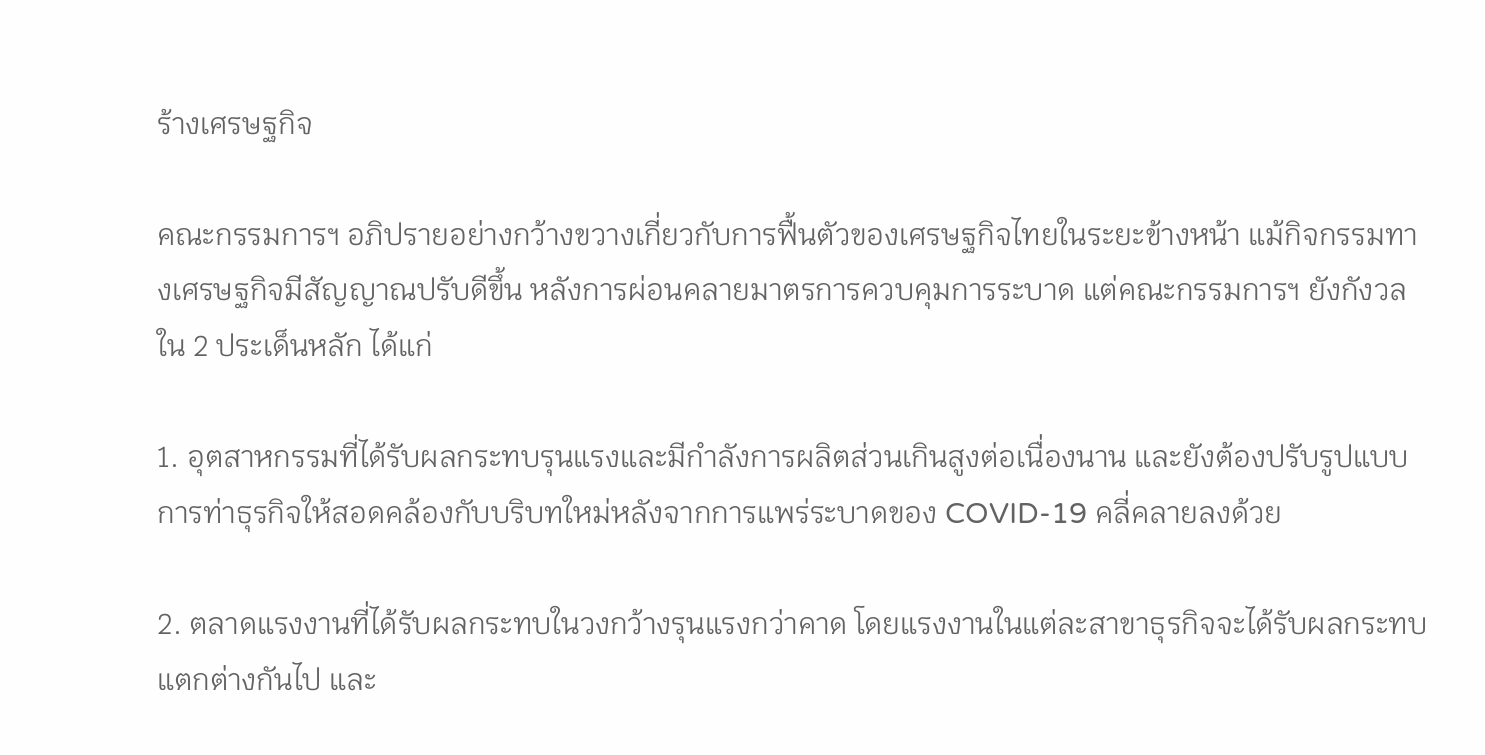ร้างเศรษฐกิจ

คณะกรรมการฯ อภิปรายอย่างกว้างขวางเกี่ยวกับการฟื้นตัวของเศรษฐกิจไทยในระยะข้างหน้า แม้กิจกรรมทางเศรษฐกิจมีสัญญาณปรับดีขึ้น หลังการผ่อนคลายมาตรการควบคุมการระบาด แต่คณะกรรมการฯ ยังกังวล
ใน 2 ประเด็นหลัก ได้แก่

1. อุตสาหกรรมที่ได้รับผลกระทบรุนแรงและมีกำลังการผลิตส่วนเกินสูงต่อเนื่องนาน และยังต้องปรับรูปแบบการท่าธุรกิจให้สอดคล้องกับบริบทใหม่หลังจากการแพร่ระบาดของ COVID-19 คลี่คลายลงด้วย

2. ตลาดแรงงานที่ได้รับผลกระทบในวงกว้างรุนแรงกว่าคาด โดยแรงงานในแต่ละสาขาธุรกิจจะได้รับผลกระทบแตกต่างกันไป และ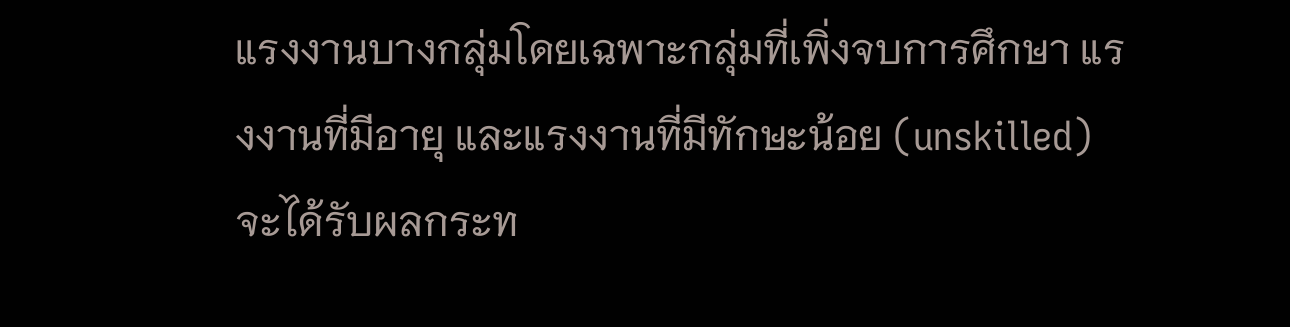แรงงานบางกลุ่มโดยเฉพาะกลุ่มที่เพิ่งจบการศึกษา แรงงานที่มีอายุ และแรงงานที่มีทักษะน้อย (unskilled) จะได้รับผลกระท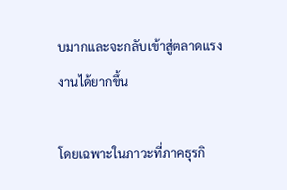บมากและจะกลับเข้าสู่ตลาดแรงงานได้ยากขึ้น

โดยเฉพาะในภาวะที่ภาคธุรกิ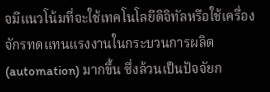จมีแนวโน้มที่จะใช้เทคโนโลยีดิจิทัลหรือใช้เครื่องจักรทดแทนแรงงานในกระบวนการผลิต (automation) มากขึ้น ซึ่งล้วนเป็นปัจจัยก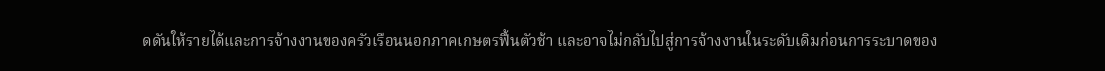ดดันให้รายได้และการจ้างงานของครัวเรือนนอกภาคเกษตรฟื้นตัวช้า และอาจไม่กลับไปสู่การจ้างงานในระดับเดิมก่อนการระบาดของ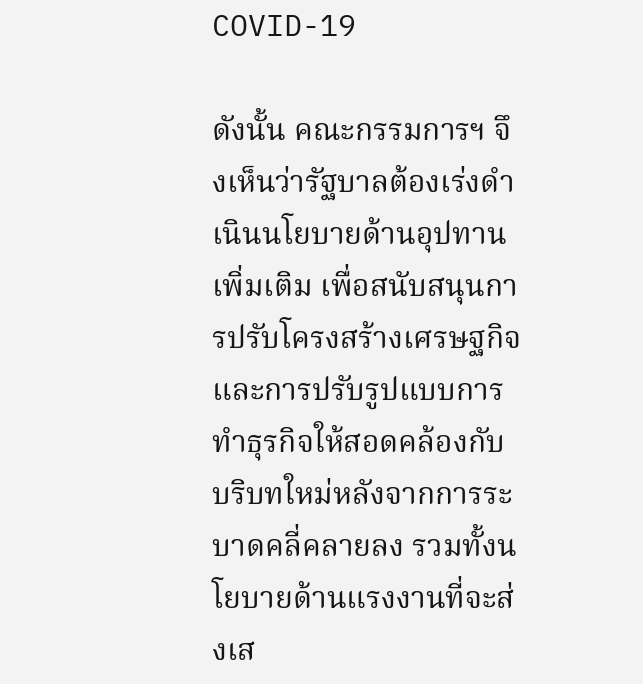COVID-19

ดังนั้น คณะกรรมการฯ จึงเห็นว่ารัฐบาลต้องเร่งดำเนินนโยบายด้านอุปทานเพิ่มเติม เพื่อสนับสนุนการปรับโครงสร้างเศรษฐกิจและการปรับรูปแบบการทำธุรกิจให้สอดคล้องกับบริบทใหม่หลังจากการระบาดคลี่คลายลง รวมทั้งนโยบายด้านแรงงานที่จะส่งเส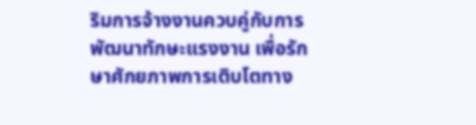ริมการจ้างงานควบคู่กับการพัฒนาทักษะแรงงาน เพื่อรักษาศักยภาพการเติบโตทาง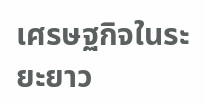เศรษฐกิจในระยะยาว